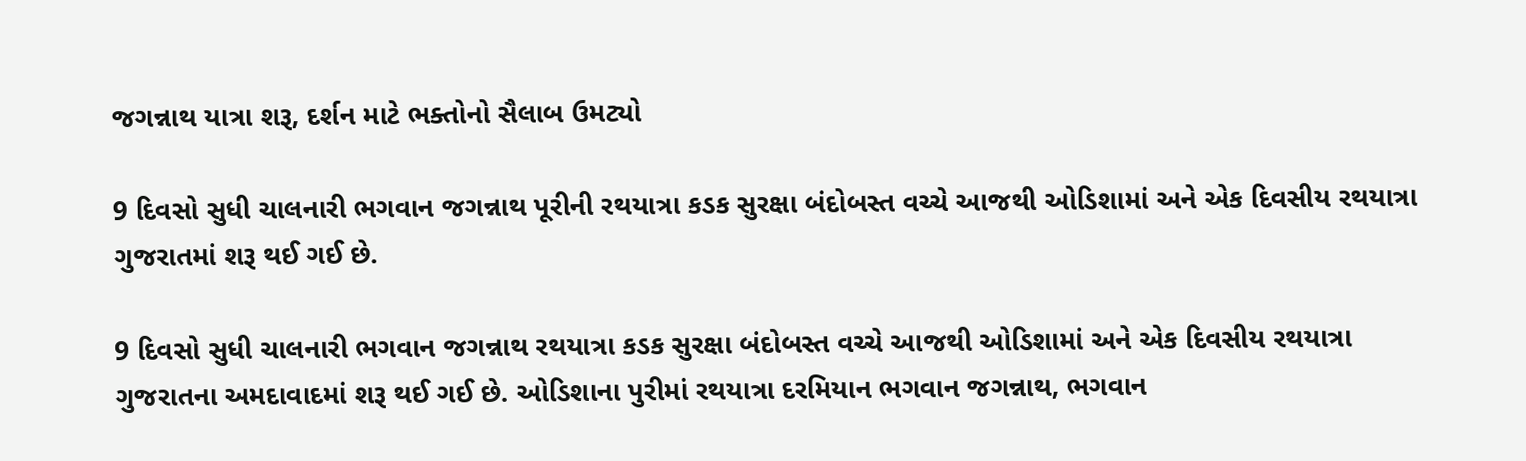જગન્નાથ યાત્રા શરૂ, દર્શન માટે ભક્તોનો સૈલાબ ઉમટ્યો

9 દિવસો સુધી ચાલનારી ભગવાન જગન્નાથ પૂરીની રથયાત્રા કડક સુરક્ષા બંદોબસ્ત વચ્ચે આજથી ઓડિશામાં અને એક દિવસીય રથયાત્રા ગુજરાતમાં શરૂ થઈ ગઈ છે.

9 દિવસો સુધી ચાલનારી ભગવાન જગન્નાથ રથયાત્રા કડક સુરક્ષા બંદોબસ્ત વચ્ચે આજથી ઓડિશામાં અને એક દિવસીય રથયાત્રા ગુજરાતના અમદાવાદમાં શરૂ થઈ ગઈ છે. ઓડિશાના પુરીમાં રથયાત્રા દરમિયાન ભગવાન જગન્નાથ, ભગવાન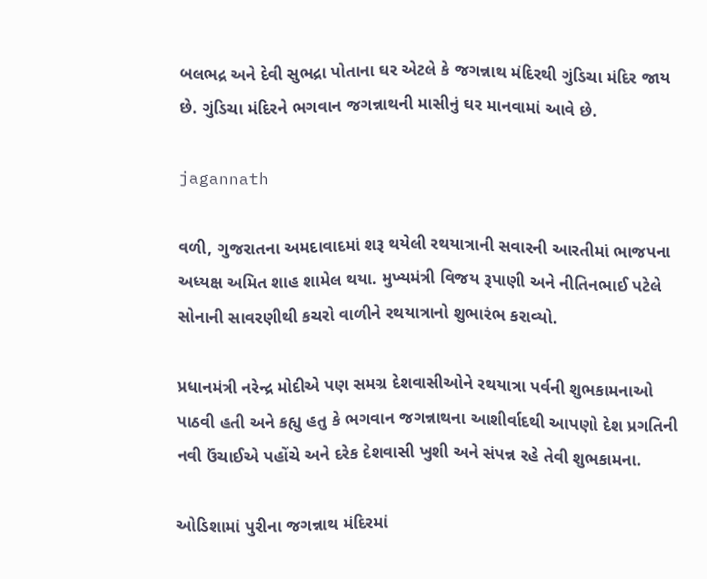બલભદ્ર અને દેવી સુભદ્રા પોતાના ઘર એટલે કે જગન્નાથ મંદિરથી ગુંડિચા મંદિર જાય છે. ગુંડિચા મંદિરને ભગવાન જગન્નાથની માસીનું ઘર માનવામાં આવે છે.

jagannath

વળી, ગુજરાતના અમદાવાદમાં શરૂ થયેલી રથયાત્રાની સવારની આરતીમાં ભાજપના અધ્યક્ષ અમિત શાહ શામેલ થયા. મુખ્યમંત્રી વિજય રૂપાણી અને નીતિનભાઈ પટેલે સોનાની સાવરણીથી કચરો વાળીને રથયાત્રાનો શુભારંભ કરાવ્યો.

પ્રધાનમંત્રી નરેન્દ્ર મોદીએ પણ સમગ્ર દેશવાસીઓને રથયાત્રા પર્વની શુભકામનાઓ પાઠવી હતી અને કહ્યુ હતુ કે ભગવાન જગન્નાથના આશીર્વાદથી આપણો દેશ પ્રગતિની નવી ઉંચાઈએ પહોંચે અને દરેક દેશવાસી ખુશી અને સંપન્ન રહે તેવી શુભકામના.

ઓડિશામાં પુરીના જગન્નાથ મંદિરમાં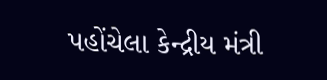પહોંચેલા કેન્દ્રીય મંત્રી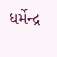ધર્મેન્દ્ર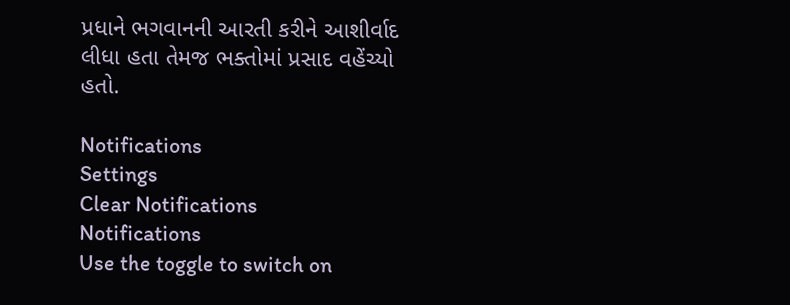પ્રધાને ભગવાનની આરતી કરીને આશીર્વાદ લીધા હતા તેમજ ભક્તોમાં પ્રસાદ વહેંચ્યો હતો.

Notifications
Settings
Clear Notifications
Notifications
Use the toggle to switch on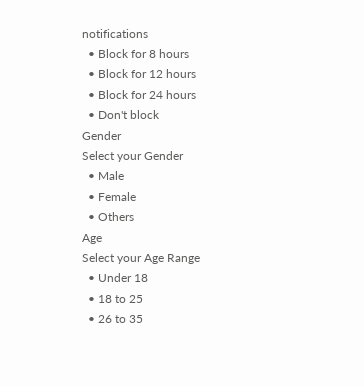notifications
  • Block for 8 hours
  • Block for 12 hours
  • Block for 24 hours
  • Don't block
Gender
Select your Gender
  • Male
  • Female
  • Others
Age
Select your Age Range
  • Under 18
  • 18 to 25
  • 26 to 35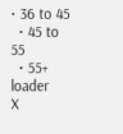• 36 to 45
  • 45 to 55
  • 55+
loader
X